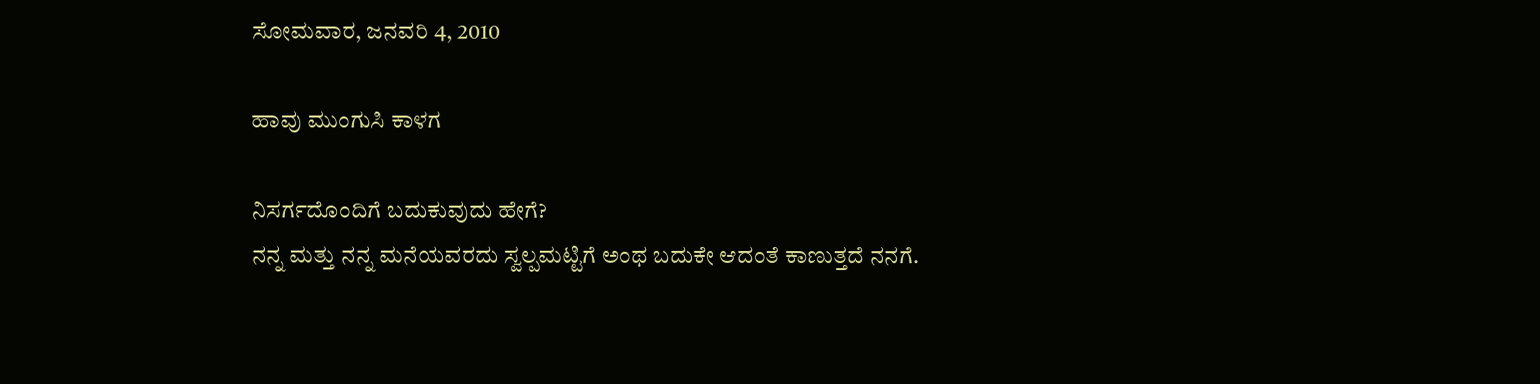ಸೋಮವಾರ, ಜನವರಿ 4, 2010

ಹಾವು ಮುಂಗುಸಿ ಕಾಳಗ

ನಿಸರ್ಗದೊಂದಿಗೆ ಬದುಕುವುದು ಹೇಗೆ?
ನನ್ನ ಮತ್ತು ನನ್ನ ಮನೆಯವರದು ಸ್ವಲ್ಪಮಟ್ಟಿಗೆ ಅಂಥ ಬದುಕೇ ಆದಂತೆ ಕಾಣುತ್ತದೆ ನನಗೆ.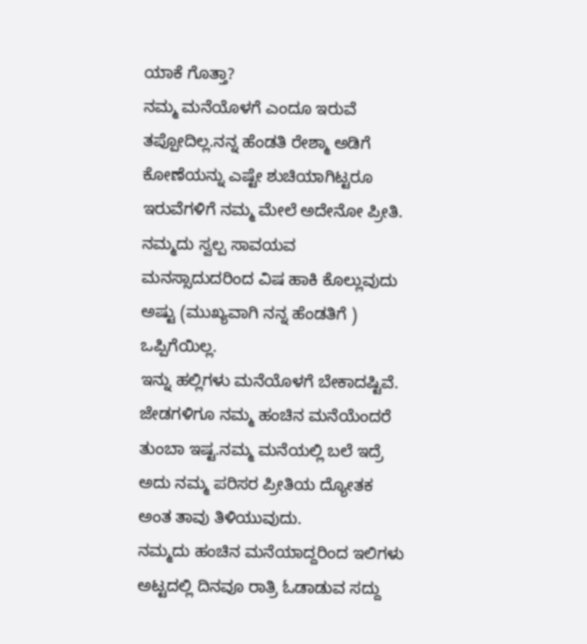ಯಾಕೆ ಗೊತ್ತಾ?
ನಮ್ಮ ಮನೆಯೊಳಗೆ ಎಂದೂ ಇರುವೆ ತಪ್ಪೋದಿಲ್ಲ.ನನ್ನ ಹೆಂಡತಿ ರೇಶ್ಮಾ ಅಡಿಗೆ ಕೋಣೆಯನ್ನು ಎಷ್ಟೇ ಶುಚಿಯಾಗಿಟ್ಟರೂ ಇರುವೆಗಳಿಗೆ ನಮ್ಮ ಮೇಲೆ ಅದೇನೋ ಪ್ರೀತಿ.
ನಮ್ಮದು ಸ್ವಲ್ಪ ಸಾವಯವ ಮನಸ್ಸಾದುದರಿಂದ ವಿಷ ಹಾಕಿ ಕೊಲ್ಲುವುದು ಅಷ್ಟು (ಮುಖ್ಯವಾಗಿ ನನ್ನ ಹೆಂಡತಿಗೆ ) ಒಪ್ಪಿಗೆಯಿಲ್ಲ.
ಇನ್ನು ಹಲ್ಲಿಗಳು ಮನೆಯೊಳಗೆ ಬೇಕಾದಷ್ಟಿವೆ.
ಜೇಡಗಳಿಗೂ ನಮ್ಮ ಹಂಚಿನ ಮನೆಯೆಂದರೆ ತುಂಬಾ ಇಷ್ಟ.ನಮ್ಮ ಮನೆಯಲ್ಲಿ ಬಲೆ ಇದ್ರೆ ಅದು ನಮ್ಮ ಪರಿಸರ ಪ್ರೀತಿಯ ದ್ಯೋತಕ ಅಂತ ತಾವು ತಿಳಿಯುವುದು.
ನಮ್ಮದು ಹಂಚಿನ ಮನೆಯಾದ್ದರಿಂದ ಇಲಿಗಳು ಅಟ್ಟದಲ್ಲಿ ದಿನವೂ ರಾತ್ರಿ ಓಡಾಡುವ ಸದ್ದು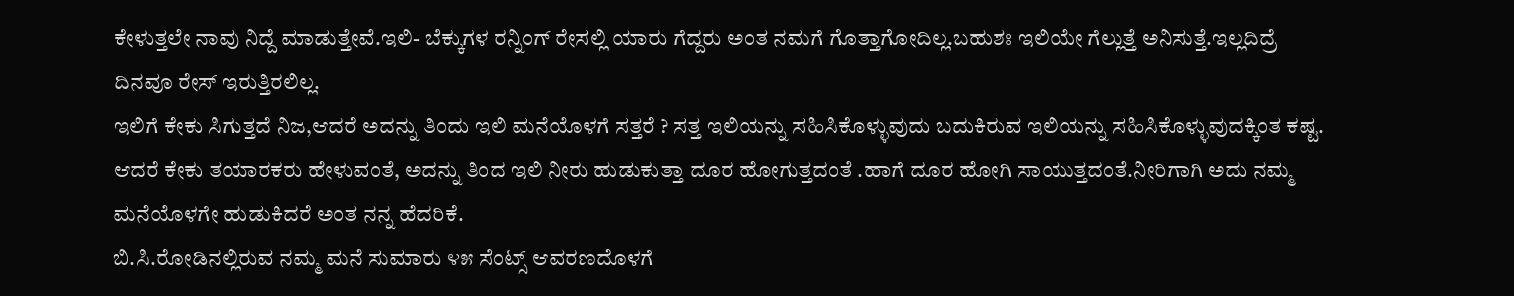ಕೇಳುತ್ತಲೇ ನಾವು ನಿದ್ದೆ ಮಾಡುತ್ತೇವೆ.ಇಲಿ- ಬೆಕ್ಕುಗಳ ರನ್ನಿಂಗ್ ರೇಸಲ್ಲಿ ಯಾರು ಗೆದ್ದರು ಅಂತ ನಮಗೆ ಗೊತ್ತಾಗೋದಿಲ್ಲ.ಬಹುಶಃ ಇಲಿಯೇ ಗೆಲ್ಲುತ್ತೆ ಅನಿಸುತ್ತೆ.ಇಲ್ಲದಿದ್ರೆ ದಿನವೂ ರೇಸ್ ಇರುತ್ತಿರಲಿಲ್ಲ.
ಇಲಿಗೆ ಕೇಕು ಸಿಗುತ್ತದೆ ನಿಜ,ಆದರೆ ಅದನ್ನು ತಿಂದು ಇಲಿ ಮನೆಯೊಳಗೆ ಸತ್ತರೆ ? ಸತ್ತ ಇಲಿಯನ್ನು ಸಹಿಸಿಕೊಳ್ಳುವುದು ಬದುಕಿರುವ ಇಲಿಯನ್ನು ಸಹಿಸಿಕೊಳ್ಳುವುದಕ್ಕಿಂತ ಕಷ್ಟ. ಆದರೆ ಕೇಕು ತಯಾರಕರು ಹೇಳುವಂತೆ, ಅದನ್ನು ತಿಂದ ಇಲಿ ನೀರು ಹುಡುಕುತ್ತಾ ದೂರ ಹೋಗುತ್ತದಂತೆ .ಹಾಗೆ ದೂರ ಹೋಗಿ ಸಾಯುತ್ತದಂತೆ.ನೀರಿಗಾಗಿ ಅದು ನಮ್ಮ ಮನೆಯೊಳಗೇ ಹುಡುಕಿದರೆ ಅಂತ ನನ್ನ ಹೆದರಿಕೆ.
ಬಿ.ಸಿ.ರೋಡಿನಲ್ಲಿರುವ ನಮ್ಮ ಮನೆ ಸುಮಾರು ೪೫ ಸೆಂಟ್ಸ್ ಆವರಣದೊಳಗೆ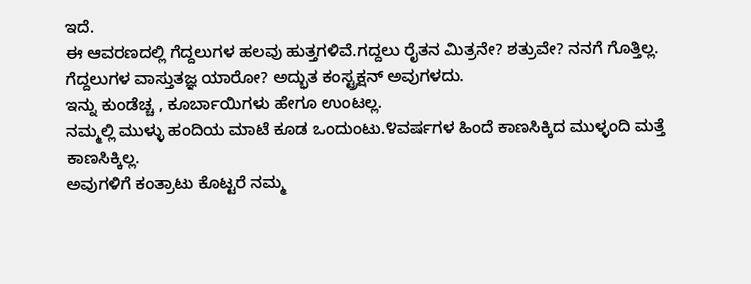ಇದೆ.
ಈ ಆವರಣದಲ್ಲಿ ಗೆದ್ದಲುಗಳ ಹಲವು ಹುತ್ತಗಳಿವೆ.ಗದ್ದಲು ರೈತನ ಮಿತ್ರನೇ? ಶತ್ರುವೇ? ನನಗೆ ಗೊತ್ತಿಲ್ಲ.
ಗೆದ್ದಲುಗಳ ವಾಸ್ತುತಜ್ಞ ಯಾರೋ? ಅದ್ಭುತ ಕಂಸ್ಟ್ರಕ್ಷನ್ ಅವುಗಳದು.
ಇನ್ನು ಕುಂಡೆಚ್ಚ , ಕೂರ್ಬಾಯಿಗಳು ಹೇಗೂ ಉಂಟಲ್ಲ.
ನಮ್ಮಲ್ಲಿ ಮುಳ್ಳು ಹಂದಿಯ ಮಾಟೆ ಕೂಡ ಒಂದುಂಟು.೪ವರ್ಷಗಳ ಹಿಂದೆ ಕಾಣಸಿಕ್ಕಿದ ಮುಳ್ಳಂದಿ ಮತ್ತೆ ಕಾಣಸಿಕ್ಕಿಲ್ಲ.
ಅವುಗಳಿಗೆ ಕಂತ್ರಾಟು ಕೊಟ್ಟರೆ ನಮ್ಮ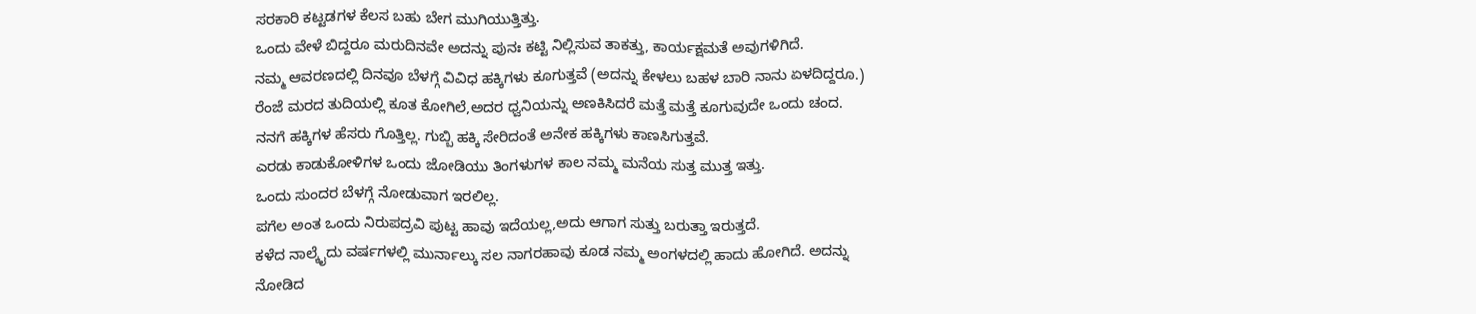ಸರಕಾರಿ ಕಟ್ಟಡಗಳ ಕೆಲಸ ಬಹು ಬೇಗ ಮುಗಿಯುತ್ತಿತ್ತು.
ಒಂದು ವೇಳೆ ಬಿದ್ದರೂ ಮರುದಿನವೇ ಅದನ್ನು ಪುನಃ ಕಟ್ಟಿ ನಿಲ್ಲಿಸುವ ತಾಕತ್ತು, ಕಾರ್ಯಕ್ಷಮತೆ ಅವುಗಳಿಗಿದೆ.
ನಮ್ಮ ಆವರಣದಲ್ಲಿ ದಿನವೂ ಬೆಳಗ್ಗೆ ವಿವಿಧ ಹಕ್ಕಿಗಳು ಕೂಗುತ್ತವೆ (ಅದನ್ನು ಕೇಳಲು ಬಹಳ ಬಾರಿ ನಾನು ಏಳದಿದ್ದರೂ.)
ರೆಂಜೆ ಮರದ ತುದಿಯಲ್ಲಿ ಕೂತ ಕೋಗಿಲೆ,ಅದರ ಧ್ವನಿಯನ್ನು ಅಣಕಿಸಿದರೆ ಮತ್ತೆ ಮತ್ತೆ ಕೂಗುವುದೇ ಒಂದು ಚಂದ.
ನನಗೆ ಹಕ್ಕಿಗಳ ಹೆಸರು ಗೊತ್ತಿಲ್ಲ. ಗುಬ್ಬಿ ಹಕ್ಕಿ ಸೇರಿದಂತೆ ಅನೇಕ ಹಕ್ಕಿಗಳು ಕಾಣಸಿಗುತ್ತವೆ.
ಎರಡು ಕಾಡುಕೋಳಿಗಳ ಒಂದು ಜೋಡಿಯು ತಿಂಗಳುಗಳ ಕಾಲ ನಮ್ಮ ಮನೆಯ ಸುತ್ತ ಮುತ್ತ ಇತ್ತು.
ಒಂದು ಸುಂದರ ಬೆಳಗ್ಗೆ ನೋಡುವಾಗ ಇರಲಿಲ್ಲ.
ಪಗೆಲ ಅಂತ ಒಂದು ನಿರುಪದ್ರವಿ ಪುಟ್ಟ ಹಾವು ಇದೆಯಲ್ಲ,ಅದು ಆಗಾಗ ಸುತ್ತು ಬರುತ್ತಾ ಇರುತ್ತದೆ.
ಕಳೆದ ನಾಲ್ಕೈದು ವರ್ಷಗಳಲ್ಲಿ ಮುರ್ನಾಲ್ಕು ಸಲ ನಾಗರಹಾವು ಕೂಡ ನಮ್ಮ ಅಂಗಳದಲ್ಲಿ ಹಾದು ಹೋಗಿದೆ. ಅದನ್ನು
ನೋಡಿದ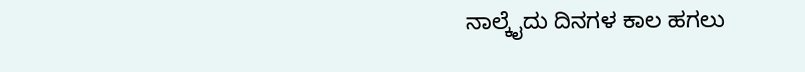ನಾಲ್ಕೈದು ದಿನಗಳ ಕಾಲ ಹಗಲು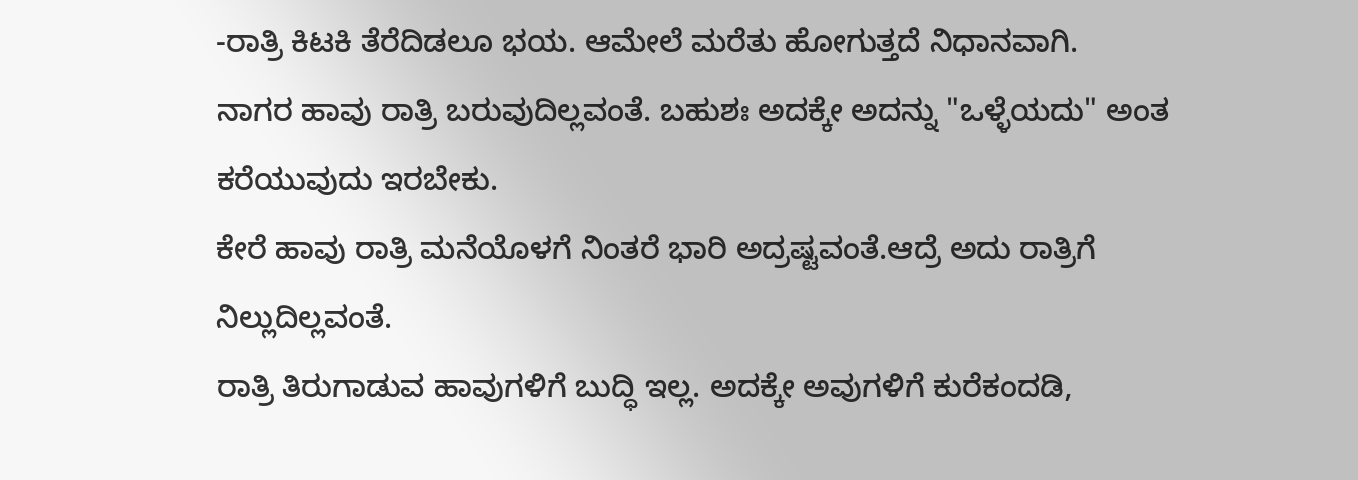-ರಾತ್ರಿ ಕಿಟಕಿ ತೆರೆದಿಡಲೂ ಭಯ. ಆಮೇಲೆ ಮರೆತು ಹೋಗುತ್ತದೆ ನಿಧಾನವಾಗಿ.
ನಾಗರ ಹಾವು ರಾತ್ರಿ ಬರುವುದಿಲ್ಲವಂತೆ. ಬಹುಶಃ ಅದಕ್ಕೇ ಅದನ್ನು "ಒಳ್ಳೆಯದು" ಅಂತ ಕರೆಯುವುದು ಇರಬೇಕು.
ಕೇರೆ ಹಾವು ರಾತ್ರಿ ಮನೆಯೊಳಗೆ ನಿಂತರೆ ಭಾರಿ ಅದ್ರಷ್ಟವಂತೆ.ಆದ್ರೆ ಅದು ರಾತ್ರಿಗೆ ನಿಲ್ಲುದಿಲ್ಲವಂತೆ.
ರಾತ್ರಿ ತಿರುಗಾಡುವ ಹಾವುಗಳಿಗೆ ಬುದ್ಧಿ ಇಲ್ಲ. ಅದಕ್ಕೇ ಅವುಗಳಿಗೆ ಕುರೆಕಂದಡಿ,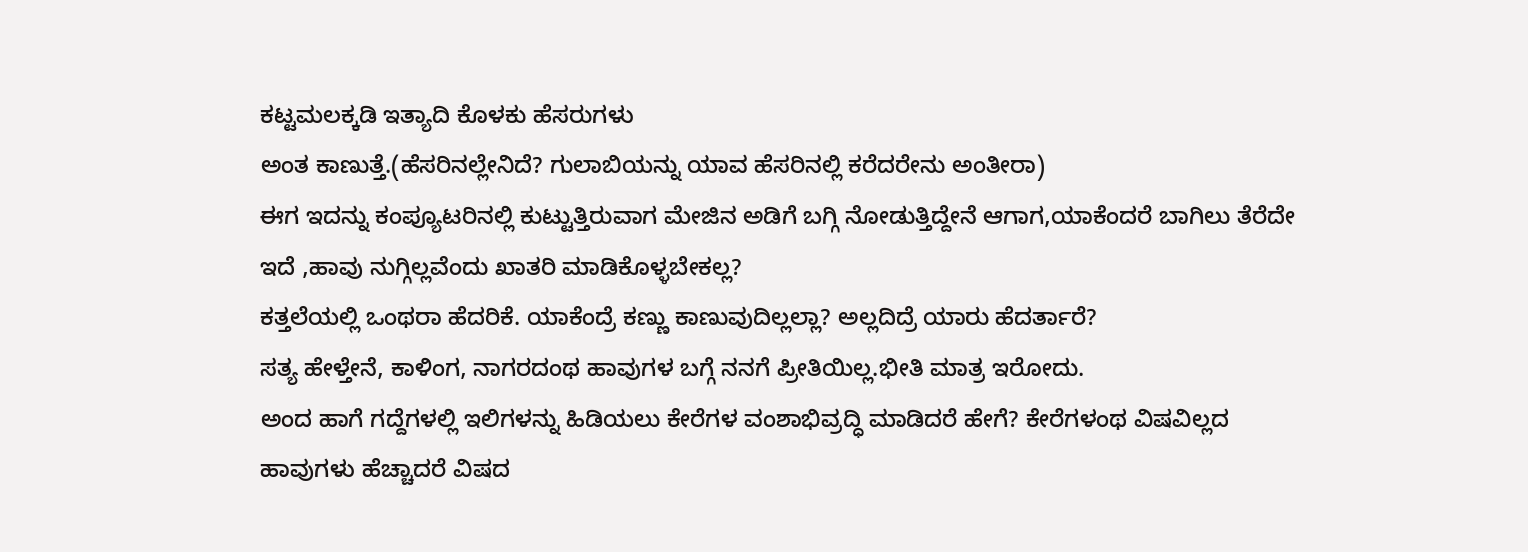ಕಟ್ಟಮಲಕ್ಕಡಿ ಇತ್ಯಾದಿ ಕೊಳಕು ಹೆಸರುಗಳು
ಅಂತ ಕಾಣುತ್ತೆ.(ಹೆಸರಿನಲ್ಲೇನಿದೆ? ಗುಲಾಬಿಯನ್ನು ಯಾವ ಹೆಸರಿನಲ್ಲಿ ಕರೆದರೇನು ಅಂತೀರಾ)
ಈಗ ಇದನ್ನು ಕಂಪ್ಯೂಟರಿನಲ್ಲಿ ಕುಟ್ಟುತ್ತಿರುವಾಗ ಮೇಜಿನ ಅಡಿಗೆ ಬಗ್ಗಿ ನೋಡುತ್ತಿದ್ದೇನೆ ಆಗಾಗ,ಯಾಕೆಂದರೆ ಬಾಗಿಲು ತೆರೆದೇ ಇದೆ ,ಹಾವು ನುಗ್ಗಿಲ್ಲವೆಂದು ಖಾತರಿ ಮಾಡಿಕೊಳ್ಳಬೇಕಲ್ಲ?
ಕತ್ತಲೆಯಲ್ಲಿ ಒಂಥರಾ ಹೆದರಿಕೆ. ಯಾಕೆಂದ್ರೆ ಕಣ್ಣು ಕಾಣುವುದಿಲ್ಲಲ್ಲಾ? ಅಲ್ಲದಿದ್ರೆ ಯಾರು ಹೆದರ್ತಾರೆ?
ಸತ್ಯ ಹೇಳ್ತೇನೆ, ಕಾಳಿಂಗ, ನಾಗರದಂಥ ಹಾವುಗಳ ಬಗ್ಗೆ ನನಗೆ ಪ್ರೀತಿಯಿಲ್ಲ.ಭೀತಿ ಮಾತ್ರ ಇರೋದು.
ಅಂದ ಹಾಗೆ ಗದ್ದೆಗಳಲ್ಲಿ ಇಲಿಗಳನ್ನು ಹಿಡಿಯಲು ಕೇರೆಗಳ ವಂಶಾಭಿವ್ರದ್ಧಿ ಮಾಡಿದರೆ ಹೇಗೆ? ಕೇರೆಗಳಂಥ ವಿಷವಿಲ್ಲದ ಹಾವುಗಳು ಹೆಚ್ಚಾದರೆ ವಿಷದ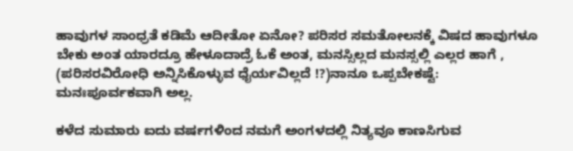ಹಾವುಗಳ ಸಾಂಧ್ರತೆ ಕಡಿಮೆ ಆದೀತೋ ಏನೋ? ಪರಿಸರ ಸಮತೋಲನಕ್ಕೆ ವಿಷದ ಹಾವುಗಳೂ ಬೇಕು ಅಂತ ಯಾರದ್ರೂ ಹೇಳೂದಾದ್ರೆ ಓಕೆ ಅಂತ, ಮನಸ್ಸಿಲ್ಲದ ಮನಸ್ಸಲ್ಲಿ ಎಲ್ಲರ ಹಾಗೆ , (ಪರಿಸರವಿರೋಧಿ ಅನ್ನಿಸಿಕೊಳ್ಳುವ ಧೈರ್ಯವಿಲ್ಲದೆ !?)ನಾನೂ ಒಪ್ಪಬೇಕಷ್ಟೆ:
ಮನಃಪೂರ್ವಕವಾಗಿ ಅಲ್ಲ.

ಕಳೆದ ಸುಮಾರು ಐದು ವರ್ಷಗಳಿಂದ ನಮಗೆ ಅಂಗಳದಲ್ಲಿ ನಿತ್ಯವೂ ಕಾಣಸಿಗುವ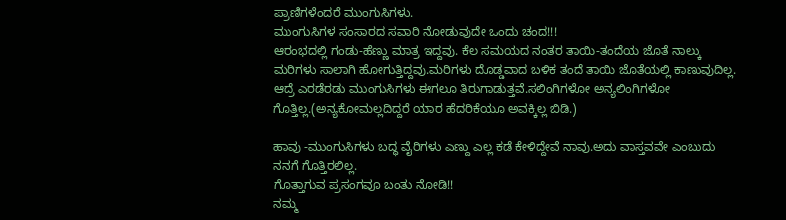ಪ್ರಾಣಿಗಳೆಂದರೆ ಮುಂಗುಸಿಗಳು.
ಮುಂಗುಸಿಗಳ ಸಂಸಾರದ ಸವಾರಿ ನೋಡುವುದೇ ಒಂದು ಚಂದ!!!
ಆರಂಭದಲ್ಲಿ ಗಂಡು-ಹೆಣ್ಣು ಮಾತ್ರ ಇದ್ದವು. ಕೆಲ ಸಮಯದ ನಂತರ ತಾಯಿ-ತಂದೆಯ ಜೊತೆ ನಾಲ್ಕು ಮರಿಗಳು ಸಾಲಾಗಿ ಹೋಗುತ್ತಿದ್ದವು.ಮರಿಗಳು ದೊಡ್ಡವಾದ ಬಳಿಕ ತಂದೆ ತಾಯಿ ಜೊತೆಯಲ್ಲಿ ಕಾಣುವುದಿಲ್ಲ. ಆದ್ರೆ ಎರಡೆರಡು ಮುಂಗುಸಿಗಳು ಈಗಲೂ ತಿರುಗಾಡುತ್ತವೆ.ಸಲಿಂಗಿಗಳೋ ಅನ್ಯಲಿಂಗಿಗಳೋ ಗೊತ್ತಿಲ್ಲ.(ಅನ್ಯಕೋಮಲ್ಲದಿದ್ದರೆ ಯಾರ ಹೆದರಿಕೆಯೂ ಅವಕ್ಕಿಲ್ಲ ಬಿಡಿ.)

ಹಾವು -ಮುಂಗುಸಿಗಳು ಬದ್ಧ ವೈರಿಗಳು ಎಣ್ದು ಎಲ್ಲ ಕಡೆ ಕೇಳಿದ್ದೇವೆ ನಾವು.ಅದು ವಾಸ್ತವವೇ ಎಂಬುದು ನನಗೆ ಗೊತ್ತಿರಲಿಲ್ಲ.
ಗೊತ್ತಾಗುವ ಪ್ರಸಂಗವೂ ಬಂತು ನೋಡಿ!!
ನಮ್ಮ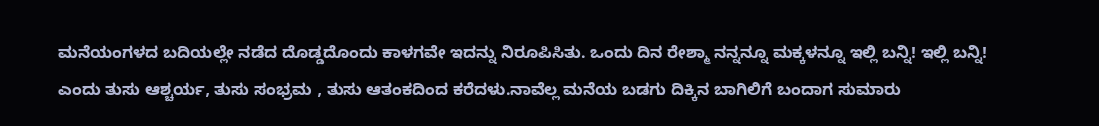ಮನೆಯಂಗಳದ ಬದಿಯಲ್ಲೇ ನಡೆದ ದೊಡ್ಡದೊಂದು ಕಾಳಗವೇ ಇದನ್ನು ನಿರೂಪಿಸಿತು. ಒಂದು ದಿನ ರೇಶ್ಮಾ ನನ್ನನ್ನೂ ಮಕ್ಕಳನ್ನೂ ಇಲ್ಲಿ ಬನ್ನಿ! ಇಲ್ಲಿ ಬನ್ನಿ! ಎಂದು ತುಸು ಆಶ್ಚರ್ಯ, ತುಸು ಸಂಭ್ರಮ , ತುಸು ಆತಂಕದಿಂದ ಕರೆದಳು.ನಾವೆಲ್ಲ ಮನೆಯ ಬಡಗು ದಿಕ್ಕಿನ ಬಾಗಿಲಿಗೆ ಬಂದಾಗ ಸುಮಾರು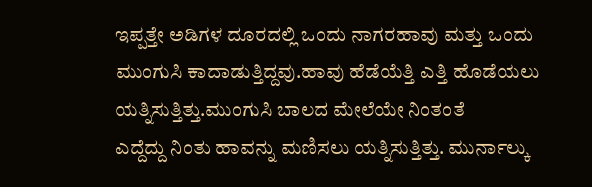ಇಪ್ಪತ್ತೇ ಅಡಿಗಳ ದೂರದಲ್ಲಿ ಒಂದು ನಾಗರಹಾವು ಮತ್ತು ಒಂದು ಮುಂಗುಸಿ ಕಾದಾಡುತ್ತಿದ್ದವು.ಹಾವು ಹೆಡೆಯೆತ್ತಿ ಎತ್ತಿ ಹೊಡೆಯಲು ಯತ್ನಿಸುತ್ತಿತ್ತು.ಮುಂಗುಸಿ ಬಾಲದ ಮೇಲೆಯೇ ನಿಂತಂತೆ
ಎದ್ದೆದ್ದು ನಿಂತು ಹಾವನ್ನು ಮಣಿಸಲು ಯತ್ನಿಸುತ್ತಿತ್ತು. ಮುರ್ನಾಲ್ಕು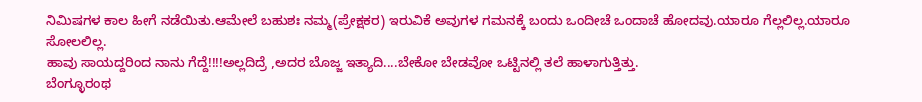ನಿಮಿಷಗಳ ಕಾಲ ಹೀಗೆ ನಡೆಯಿತು.ಆಮೇಲೆ ಬಹುಶಃ ನಮ್ಮ(ಪ್ರೇಕ್ಷಕರ) ಇರುವಿಕೆ ಅವುಗಳ ಗಮನಕ್ಕೆ ಬಂದು ಒಂದೀಚೆ ಒಂದಾಚೆ ಹೋದವು.ಯಾರೂ ಗೆಲ್ಲಲಿಲ್ಲ.ಯಾರೂ ಸೋಲಲಿಲ್ಲ.
ಹಾವು ಸಾಯದ್ದರಿಂದ ನಾನು ಗೆದ್ದೆ!!!!ಅಲ್ಲದಿದ್ರೆ ,ಅದರ ಬೊಜ್ಜ ಇತ್ಯಾದಿ....ಬೇಕೋ ಬೇಡವೋ ಒಟ್ಟಿನಲ್ಲಿ ತಲೆ ಹಾಳಾಗುತ್ತಿತ್ತು.
ಬೆಂಗ್ಳೂರಂಥ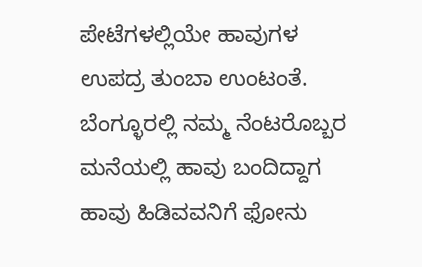ಪೇಟೆಗಳಲ್ಲಿಯೇ ಹಾವುಗಳ ಉಪದ್ರ ತುಂಬಾ ಉಂಟಂತೆ.
ಬೆಂಗ್ಳೂರಲ್ಲಿ ನಮ್ಮ ನೆಂಟರೊಬ್ಬರ ಮನೆಯಲ್ಲಿ ಹಾವು ಬಂದಿದ್ದಾಗ ಹಾವು ಹಿಡಿವವನಿಗೆ ಫೋನು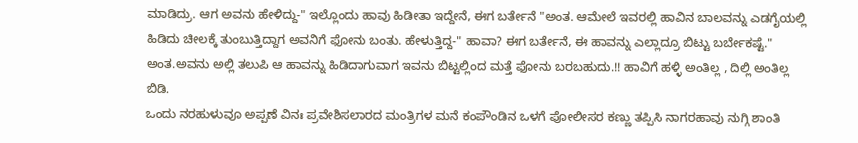ಮಾಡಿದ್ರು. ಆಗ ಅವನು ಹೇಳಿದ್ದು-" ಇಲ್ಲೊಂದು ಹಾವು ಹಿಡೀತಾ ಇದ್ದೇನೆ, ಈಗ ಬರ್ತೇನೆ "ಅಂತ. ಆಮೇಲೆ ಇವರಲ್ಲಿ ಹಾವಿನ ಬಾಲವನ್ನು ಎಡಗೈಯಲ್ಲಿ ಹಿಡಿದು ಚೀಲಕ್ಕೆ ತುಂಬುತ್ತಿದ್ದಾಗ ಅವನಿಗೆ ಫೋನು ಬಂತು. ಹೇಳುತ್ತಿದ್ದ-" ಹಾವಾ? ಈಗ ಬರ್ತೇನೆ, ಈ ಹಾವನ್ನು ಎಲ್ಲಾದ್ರೂ ಬಿಟ್ಟು ಬರ್ಬೇಕಷ್ಟೆ." ಅಂತ.ಅವನು ಅಲ್ಲಿ ತಲುಪಿ ಆ ಹಾವನ್ನು ಹಿಡಿದಾಗುವಾಗ ಇವನು ಬಿಟ್ಟಲ್ಲಿಂದ ಮತ್ತೆ ಫೋನು ಬರಬಹುದು.!! ಹಾವಿಗೆ ಹಳ್ಳಿ ಅಂತಿಲ್ಲ , ದಿಲ್ಲಿ ಅಂತಿಲ್ಲ ಬಿಡಿ.
ಒಂದು ನರಹುಳುವೂ ಅಪ್ಪಣೆ ವಿನಃ ಪ್ರವೇಶಿಸಲಾರದ ಮಂತ್ರಿಗಳ ಮನೆ ಕಂಪೌಂಡಿನ ಒಳಗೆ ಪೋಲೀಸರ ಕಣ್ಣು ತಪ್ಪಿಸಿ ನಾಗರಹಾವು ನುಗ್ಗಿ ಶಾಂತಿ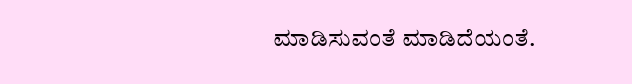ಮಾಡಿಸುವಂತೆ ಮಾಡಿದೆಯಂತೆ.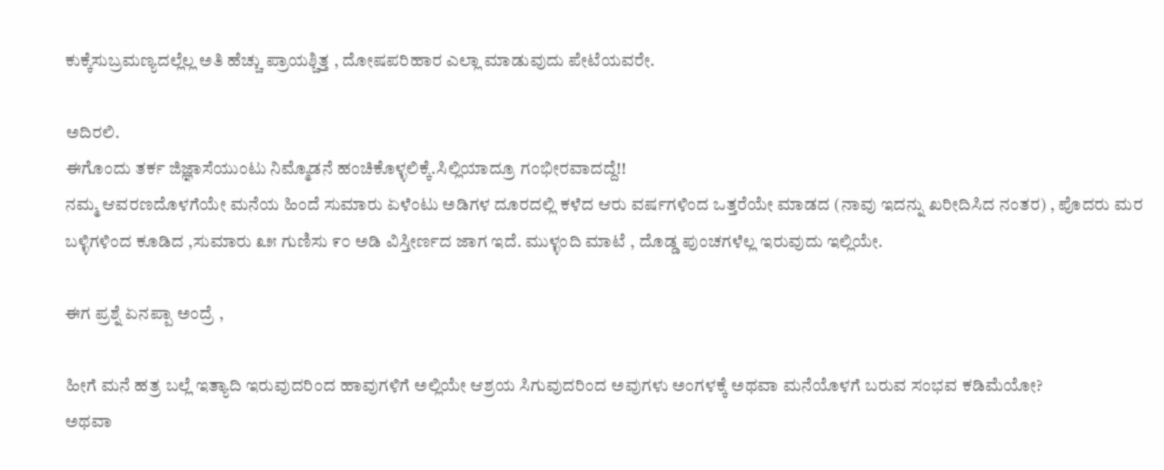ಕುಕ್ಕೆಸುಬ್ರಮಣ್ಯದಲ್ಲೆಲ್ಲ ಅತಿ ಹೆಚ್ಚು ಪ್ರಾಯಶ್ಚಿತ್ತ , ದೋಷಪರಿಹಾರ ಎಲ್ಲಾ ಮಾಡುವುದು ಪೇಟೆಯವರೇ.

ಅದಿರಲಿ.
ಈಗೊಂದು ತರ್ಕ ಜಿಜ್ಞಾಸೆಯುಂಟು ನಿಮ್ಮೊಡನೆ ಹಂಚಿಕೊಳ್ಳಲಿಕ್ಕೆ.ಸಿಲ್ಲಿಯಾದ್ರೂ ಗಂಭೀರವಾದದ್ದೆ!!
ನಮ್ಮ ಆವರಣದೊಳಗೆಯೇ ಮನೆಯ ಹಿಂದೆ ಸುಮಾರು ಏಳೆಂಟು ಅಡಿಗಳ ದೂರದಲ್ಲಿ ಕಳೆದ ಆರು ವರ್ಷಗಳಿಂದ ಒತ್ತರೆಯೇ ಮಾಡದ (ನಾವು ಇದನ್ನು ಖರೀದಿಸಿದ ನಂತರ) , ಪೊದರು ಮರ ಬಳ್ಳಿಗಳಿಂದ ಕೂಡಿದ ,ಸುಮಾರು ೩೫ ಗುಣಿಸು ೯೦ ಅಡಿ ವಿಸ್ತೀರ್ಣದ ಜಾಗ ಇದೆ. ಮುಳ್ಳಂದಿ ಮಾಟೆ , ದೊಡ್ಡ ಪುಂಚಗಳೆಲ್ಲ ಇರುವುದು ಇಲ್ಲಿಯೇ.

ಈಗ ಪ್ರಶ್ನೆ ಏನಪ್ಪಾ ಅಂದ್ರೆ ,

ಹೀಗೆ ಮನೆ ಹತ್ರ ಬಲ್ಲೆ ಇತ್ಯಾದಿ ಇರುವುದರಿಂದ ಹಾವುಗಳಿಗೆ ಅಲ್ಲಿಯೇ ಆಶ್ರಯ ಸಿಗುವುದರಿಂದ ಅವುಗಳು ಅಂಗಳಕ್ಕೆ ಅಥವಾ ಮನೆಯೊಳಗೆ ಬರುವ ಸಂಭವ ಕಡಿಮೆಯೋ?
ಅಥವಾ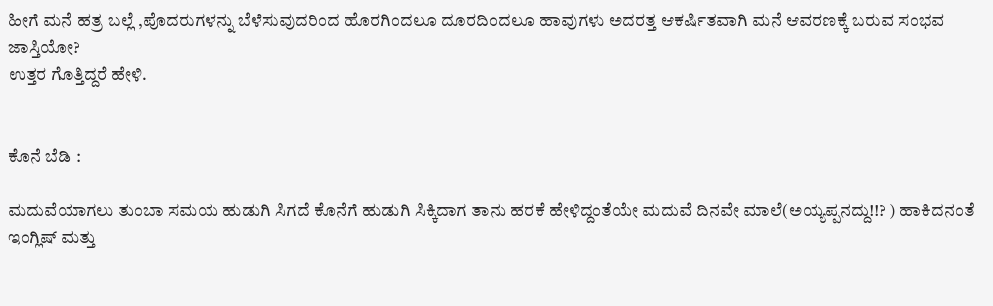ಹೀಗೆ ಮನೆ ಹತ್ರ ಬಲ್ಲೆ ,ಪೊದರುಗಳನ್ನು ಬೆಳೆಸುವುದರಿಂದ ಹೊರಗಿಂದಲೂ ದೂರದಿಂದಲೂ ಹಾವುಗಳು ಅದರತ್ತ ಆಕರ್ಷಿತವಾಗಿ ಮನೆ ಆವರಣಕ್ಕೆ ಬರುವ ಸಂಭವ ಜಾಸ್ತಿಯೋ?
ಉತ್ತರ ಗೊತ್ತಿದ್ದರೆ ಹೇಳಿ.


ಕೊನೆ ಬೆಡಿ :

ಮದುವೆಯಾಗಲು ತುಂಬಾ ಸಮಯ ಹುಡುಗಿ ಸಿಗದೆ ಕೊನೆಗೆ ಹುಡುಗಿ ಸಿಕ್ಕಿದಾಗ ತಾನು ಹರಕೆ ಹೇಳಿದ್ದಂತೆಯೇ ಮದುವೆ ದಿನವೇ ಮಾಲೆ(ಅಯ್ಯಪ್ಪನದ್ದು!!? ) ಹಾಕಿದನಂತೆ
ಇಂಗ್ಲಿಷ್ ಮತ್ತು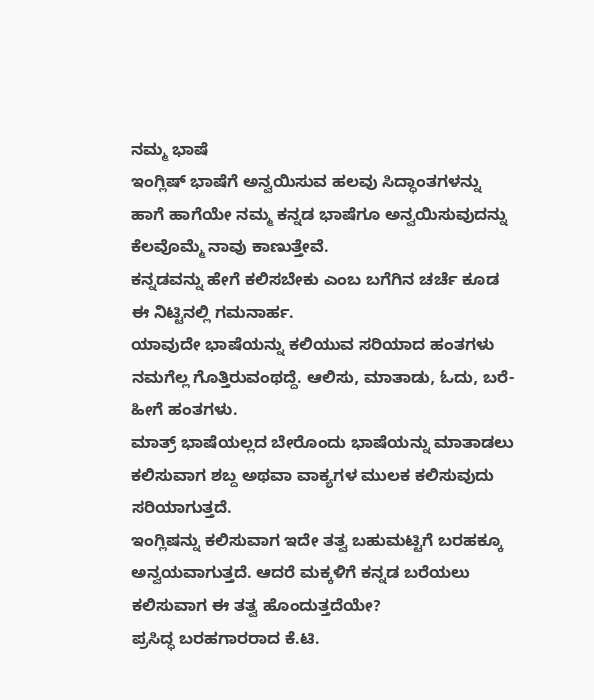ನಮ್ಮ ಭಾಷೆ
ಇಂಗ್ಲಿಷ್ ಭಾಷೆಗೆ ಅನ್ವಯಿಸುವ ಹಲವು ಸಿದ್ಧಾಂತಗಳನ್ನು ಹಾಗೆ ಹಾಗೆಯೇ ನಮ್ಮ ಕನ್ನಡ ಭಾಷೆಗೂ ಅನ್ವಯಿಸುವುದನ್ನು ಕೆಲವೊಮ್ಮೆ ನಾವು ಕಾಣುತ್ತೇವೆ.
ಕನ್ನಡವನ್ನು ಹೇಗೆ ಕಲಿಸಬೇಕು ಎಂಬ ಬಗೆಗಿನ ಚರ್ಚೆ ಕೂಡ ಈ ನಿಟ್ಟಿನಲ್ಲಿ ಗಮನಾರ್ಹ.
ಯಾವುದೇ ಭಾಷೆಯನ್ನು ಕಲಿಯುವ ಸರಿಯಾದ ಹಂತಗಳು ನಮಗೆಲ್ಲ ಗೊತ್ತಿರುವಂಥದ್ದೆ. ಆಲಿಸು, ಮಾತಾಡು, ಓದು, ಬರೆ- ಹೀಗೆ ಹಂತಗಳು.
ಮಾತ್ರ್ ಭಾಷೆಯಲ್ಲದ ಬೇರೊಂದು ಭಾಷೆಯನ್ನು ಮಾತಾಡಲು ಕಲಿಸುವಾಗ ಶಬ್ದ ಅಥವಾ ವಾಕ್ಯಗಳ ಮುಲಕ ಕಲಿಸುವುದು ಸರಿಯಾಗುತ್ತದೆ.
ಇಂಗ್ಲಿಷನ್ನು ಕಲಿಸುವಾಗ ಇದೇ ತತ್ವ ಬಹುಮಟ್ಟಿಗೆ ಬರಹಕ್ಕೂ ಅನ್ವಯವಾಗುತ್ತದೆ. ಆದರೆ ಮಕ್ಕಳಿಗೆ ಕನ್ನಡ ಬರೆಯಲು ಕಲಿಸುವಾಗ ಈ ತತ್ವ ಹೊಂದುತ್ತದೆಯೇ?
ಪ್ರಸಿದ್ಧ ಬರಹಗಾರರಾದ ಕೆ.ಟಿ.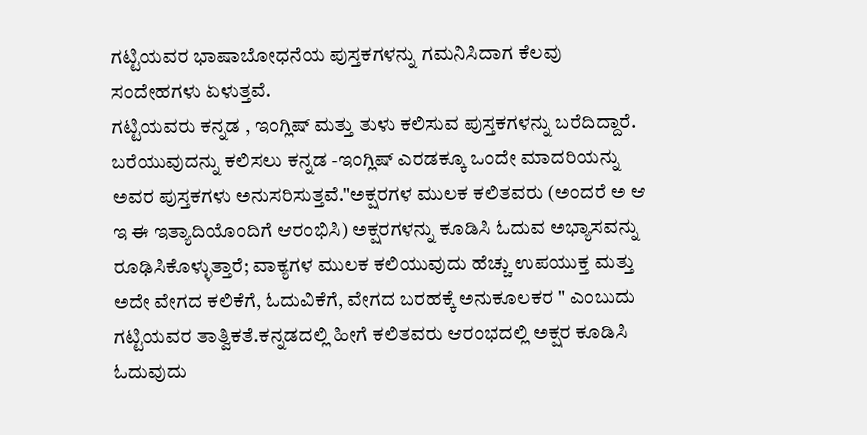ಗಟ್ಟಿಯವರ ಭಾಷಾಬೋಧನೆಯ ಪುಸ್ತಕಗಳನ್ನು ಗಮನಿಸಿದಾಗ ಕೆಲವು ಸಂದೇಹಗಳು ಏಳುತ್ತವೆ.
ಗಟ್ಟಿಯವರು ಕನ್ನಡ , ಇಂಗ್ಲಿಷ್ ಮತ್ತು ತುಳು ಕಲಿಸುವ ಪುಸ್ತಕಗಳನ್ನು ಬರೆದಿದ್ದಾರೆ. ಬರೆಯುವುದನ್ನು ಕಲಿಸಲು ಕನ್ನಡ -ಇಂಗ್ಲಿಷ್ ಎರಡಕ್ಕೂ ಒಂದೇ ಮಾದರಿಯನ್ನು ಅವರ ಪುಸ್ತಕಗಳು ಅನುಸರಿಸುತ್ತವೆ."ಅಕ್ಷರಗಳ ಮುಲಕ ಕಲಿತವರು (ಅಂದರೆ ಅ ಆ ಇ ಈ ಇತ್ಯಾದಿಯೊಂದಿಗೆ ಆರಂಭಿಸಿ) ಅಕ್ಷರಗಳನ್ನು ಕೂಡಿಸಿ ಓದುವ ಅಭ್ಯಾಸವನ್ನು ರೂಢಿಸಿಕೊಳ್ಳುತ್ತಾರೆ; ವಾಕ್ಯಗಳ ಮುಲಕ ಕಲಿಯುವುದು ಹೆಚ್ಚು ಉಪಯುಕ್ತ ಮತ್ತು ಅದೇ ವೇಗದ ಕಲಿಕೆಗೆ, ಓದುವಿಕೆಗೆ, ವೇಗದ ಬರಹಕ್ಕೆ ಅನುಕೂಲಕರ " ಎಂಬುದು ಗಟ್ಟಿಯವರ ತಾತ್ವಿಕತೆ.ಕನ್ನಡದಲ್ಲಿ ಹೀಗೆ ಕಲಿತವರು ಆರಂಭದಲ್ಲಿ ಅಕ್ಷರ ಕೂಡಿಸಿ ಓದುವುದು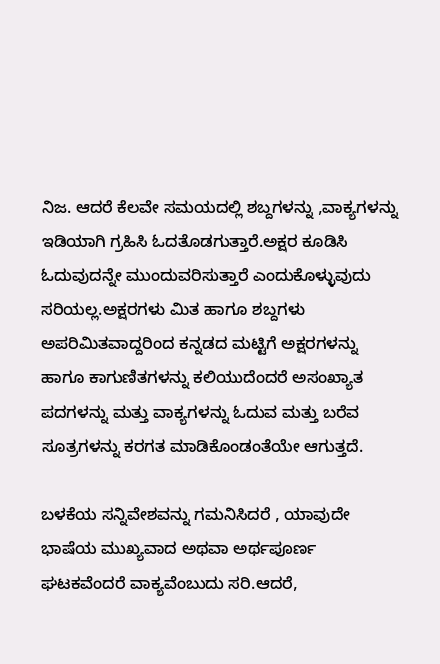ನಿಜ. ಆದರೆ ಕೆಲವೇ ಸಮಯದಲ್ಲಿ ಶಬ್ದಗಳನ್ನು ,ವಾಕ್ಯಗಳನ್ನು ಇಡಿಯಾಗಿ ಗ್ರಹಿಸಿ ಓದತೊಡಗುತ್ತಾರೆ.ಅಕ್ಷರ ಕೂಡಿಸಿ ಓದುವುದನ್ನೇ ಮುಂದುವರಿಸುತ್ತಾರೆ ಎಂದುಕೊಳ್ಳುವುದು ಸರಿಯಲ್ಲ.ಅಕ್ಷರಗಳು ಮಿತ ಹಾಗೂ ಶಬ್ದಗಳು ಅಪರಿಮಿತವಾದ್ದರಿಂದ ಕನ್ನಡದ ಮಟ್ಟಿಗೆ ಅಕ್ಷರಗಳನ್ನು ಹಾಗೂ ಕಾಗುಣಿತಗಳನ್ನು ಕಲಿಯುದೆಂದರೆ ಅಸಂಖ್ಯಾತ ಪದಗಳನ್ನು ಮತ್ತು ವಾಕ್ಯಗಳನ್ನು ಓದುವ ಮತ್ತು ಬರೆವ ಸೂತ್ರಗಳನ್ನು ಕರಗತ ಮಾಡಿಕೊಂಡಂತೆಯೇ ಆಗುತ್ತದೆ.

ಬಳಕೆಯ ಸನ್ನಿವೇಶವನ್ನು ಗಮನಿಸಿದರೆ , ಯಾವುದೇ ಭಾಷೆಯ ಮುಖ್ಯವಾದ ಅಥವಾ ಅರ್ಥಪೂರ್ಣ ಘಟಕವೆಂದರೆ ವಾಕ್ಯವೆಂಬುದು ಸರಿ.ಆದರೆ,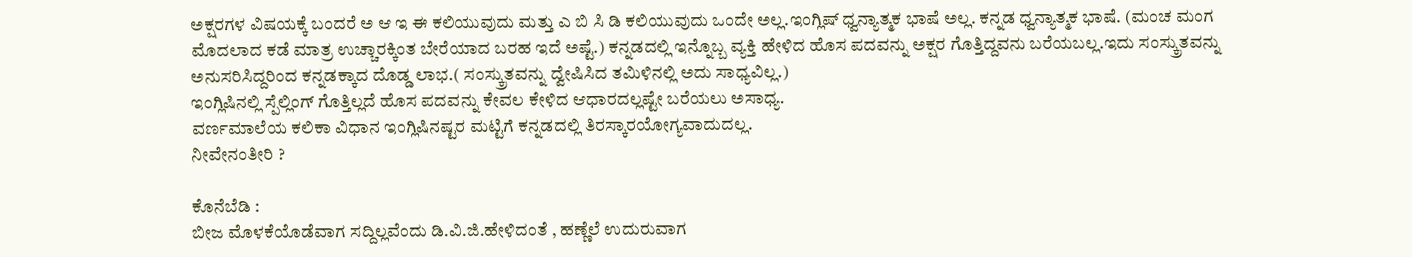ಅಕ್ಷರಗಳ ವಿಷಯಕ್ಕೆ ಬಂದರೆ ಅ ಆ ಇ ಈ ಕಲಿಯುವುದು ಮತ್ತು ಎ ಬಿ ಸಿ ಡಿ ಕಲಿಯುವುದು ಒಂದೇ ಅಲ್ಲ.ಇಂಗ್ಲಿಷ್ ಧ್ವನ್ಯಾತ್ಮಕ ಭಾಷೆ ಅಲ್ಲ. ಕನ್ನಡ ಧ್ವನ್ಯಾತ್ಮಕ ಭಾಷೆ. (ಮಂಚ ಮಂಗ ಮೊದಲಾದ ಕಡೆ ಮಾತ್ರ ಉಚ್ಚಾರಕ್ಕಿಂತ ಬೇರೆಯಾದ ಬರಹ ಇದೆ ಅಷ್ಟೆ.) ಕನ್ನಡದಲ್ಲಿ ಇನ್ನೊಬ್ಬ ವ್ಯಕ್ತಿ ಹೇಳಿದ ಹೊಸ ಪದವನ್ನು ಅಕ್ಷರ ಗೊತ್ತಿದ್ದವನು ಬರೆಯಬಲ್ಲ.ಇದು ಸಂಸ್ಕ್ರುತವನ್ನು ಅನುಸರಿಸಿದ್ದರಿಂದ ಕನ್ನಡಕ್ಕಾದ ದೊಡ್ಡ ಲಾಭ.( ಸಂಸ್ಕ್ರುತವನ್ನು ದ್ವೇಷಿಸಿದ ತಮಿಳಿನಲ್ಲಿ ಅದು ಸಾಧ್ಯವಿಲ್ಲ.)
ಇಂಗ್ಲಿಷಿನಲ್ಲಿ ಸ್ಪೆಲ್ಲಿಂಗ್ ಗೊತ್ತಿಲ್ಲದೆ ಹೊಸ ಪದವನ್ನು ಕೇವಲ ಕೇಳಿದ ಆಧಾರದಲ್ಲಷ್ಟೇ ಬರೆಯಲು ಅಸಾಧ್ಯ.
ವರ್ಣಮಾಲೆಯ ಕಲಿಕಾ ವಿಧಾನ ಇಂಗ್ಲಿಷಿನಷ್ಟರ ಮಟ್ಟಿಗೆ ಕನ್ನಡದಲ್ಲಿ ತಿರಸ್ಕಾರಯೋಗ್ಯವಾದುದಲ್ಲ.
ನೀವೇನಂತೀರಿ ?

ಕೊನೆಬೆಡಿ :
ಬೀಜ ಮೊಳಕೆಯೊಡೆವಾಗ ಸದ್ದಿಲ್ಲವೆಂದು ಡಿ.ವಿ.ಜಿ.ಹೇಳಿದಂತೆ , ಹಣ್ಣೆಲೆ ಉದುರುವಾಗ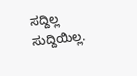ಸದ್ದಿಲ್ಲ ಸುದ್ದಿಯಿಲ್ಲ.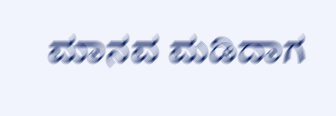ಮಾನವ ಮಡಿದಾಗ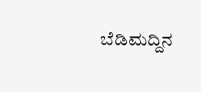ಬೆಡಿಮದ್ದಿನ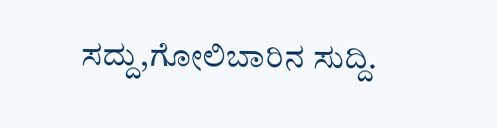ಸದ್ದು,ಗೋಲಿಬಾರಿನ ಸುದ್ದಿ.